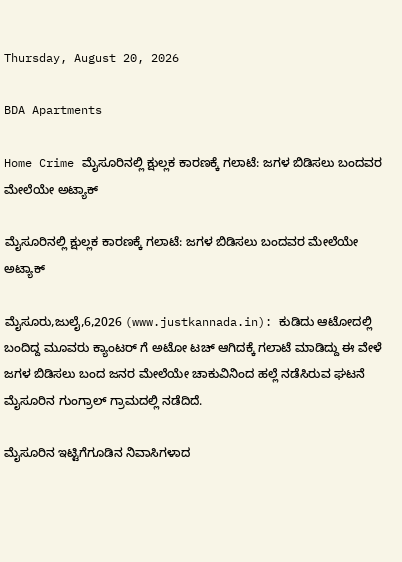Thursday, August 20, 2026

BDA Apartments

Home Crime ಮೈಸೂರಿನಲ್ಲಿ ಕ್ಷುಲ್ಲಕ ಕಾರಣಕ್ಕೆ ಗಲಾಟೆ: ಜಗಳ ಬಿಡಿಸಲು ಬಂದವರ ಮೇಲೆಯೇ ಅಟ್ಯಾಕ್

ಮೈಸೂರಿನಲ್ಲಿ ಕ್ಷುಲ್ಲಕ ಕಾರಣಕ್ಕೆ ಗಲಾಟೆ: ಜಗಳ ಬಿಡಿಸಲು ಬಂದವರ ಮೇಲೆಯೇ ಅಟ್ಯಾಕ್

ಮೈಸೂರು,ಜುಲೈ,6,2026 (www.justkannada.in): ಕುಡಿದು ಆಟೋದಲ್ಲಿ ಬಂದಿದ್ದ ಮೂವರು ಕ್ಯಾಂಟರ್ ಗೆ ಅಟೋ ಟಚ್ ಆಗಿದಕ್ಕೆ ಗಲಾಟೆ ಮಾಡಿದ್ದು ಈ ವೇಳೆ ಜಗಳ ಬಿಡಿಸಲು ಬಂದ ಜನರ ಮೇಲೆಯೇ ಚಾಕುವಿನಿಂದ ಹಲ್ಲೆ ನಡೆಸಿರುವ ಘಟನೆ ಮೈಸೂರಿನ ಗುಂಗ್ರಾಲ್ ಗ್ರಾಮದಲ್ಲಿ ನಡೆದಿದೆ.

ಮೈಸೂರಿನ ಇಟ್ಟಿಗೆಗೂಡಿನ ನಿವಾಸಿಗಳಾದ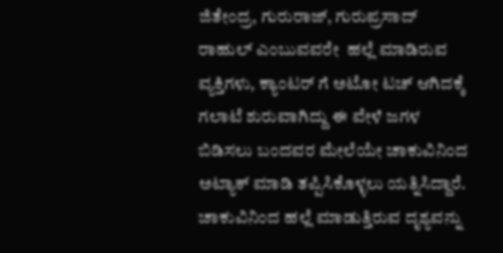ಜಿತೇಂದ್ರ, ಗುರುರಾಜ್, ಗುರುಪ್ರಸಾದ್ ರಾಹುಲ್ ಎಂಬುವವರೇ  ಹಲ್ಲೆ ಮಾಡಿರುವ ವ್ಯಕ್ತಿಗಳು, ಕ್ಯಾಂಟರ್ ಗೆ ಅಟೋ ಟಚ್ ಆಗಿದಕ್ಕೆ ಗಲಾಟೆ ಶುರುವಾಗಿದ್ದು ಈ ವೇಳೆ ಜಗಳ ಬಿಡಿಸಲು ಬಂದವರ ಮೇಲೆಯೇ ಚಾಕುವಿನಿಂದ ಅಟ್ಯಾಕ್ ಮಾಡಿ ತಪ್ಪಿಸಿಕೊಳ್ಳಲು ಯತ್ನಿಸಿದ್ದಾರೆ. ಚಾಕುವಿನಿಂದ ಹಲ್ಲೆ ಮಾಡುತ್ತಿರುವ ದೃಶ್ಯವನ್ನು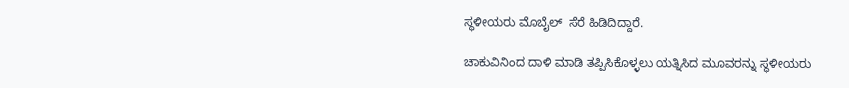ಸ್ಥಳೀಯರು ಮೊಬೈಲ್  ಸೆರೆ ಹಿಡಿದಿದ್ದಾರೆ.

ಚಾಕುವಿನಿಂದ ದಾಳಿ ಮಾಡಿ ತಪ್ಪಿಸಿಕೊಳ್ಳಲು ಯತ್ನಿಸಿದ ಮೂವರನ್ನು ಸ್ಥಳೀಯರು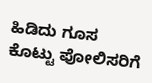ಹಿಡಿದು ಗೂಸ ಕೊಟ್ಟು ಪೋಲಿಸರಿಗೆ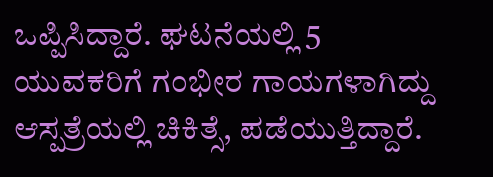ಒಪ್ಪಿಸಿದ್ದಾರೆ. ಘಟನೆಯಲ್ಲಿ 5 ಯುವಕರಿಗೆ ಗಂಭೀರ ಗಾಯಗಳಾಗಿದ್ದು ಆಸ್ಪತ್ರೆಯಲ್ಲಿ ಚಿಕಿತ್ಸೆ, ಪಡೆಯುತ್ತಿದ್ದಾರೆ.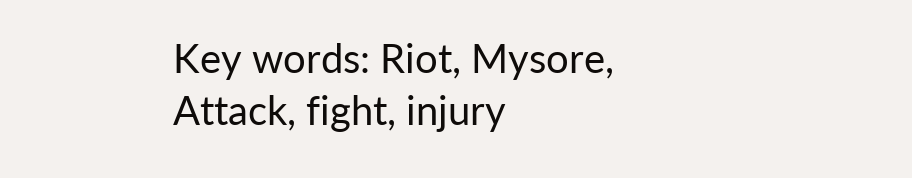Key words: Riot, Mysore, Attack, fight, injury